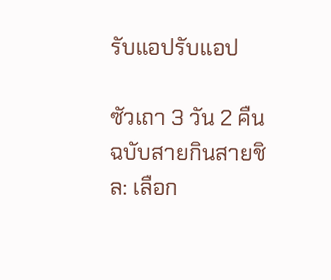รับแอปรับแอป

ซัวเถา 3 วัน 2 คืน ฉบับสายกินสายชิล: เลือก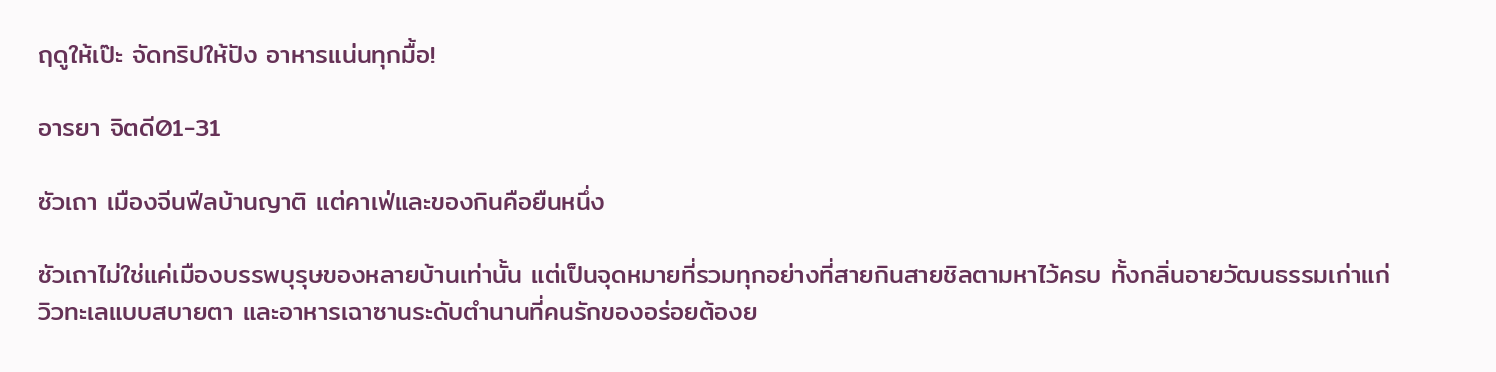ฤดูให้เป๊ะ จัดทริปให้ปัง อาหารแน่นทุกมื้อ!

อารยา จิตดี01-31

ซัวเถา เมืองจีนฟีลบ้านญาติ แต่คาเฟ่และของกินคือยืนหนึ่ง

ซัวเถาไม่ใช่แค่เมืองบรรพบุรุษของหลายบ้านเท่านั้น แต่เป็นจุดหมายที่รวมทุกอย่างที่สายกินสายชิลตามหาไว้ครบ ทั้งกลิ่นอายวัฒนธรรมเก่าแก่ วิวทะเลแบบสบายตา และอาหารเฉาซานระดับตำนานที่คนรักของอร่อยต้องย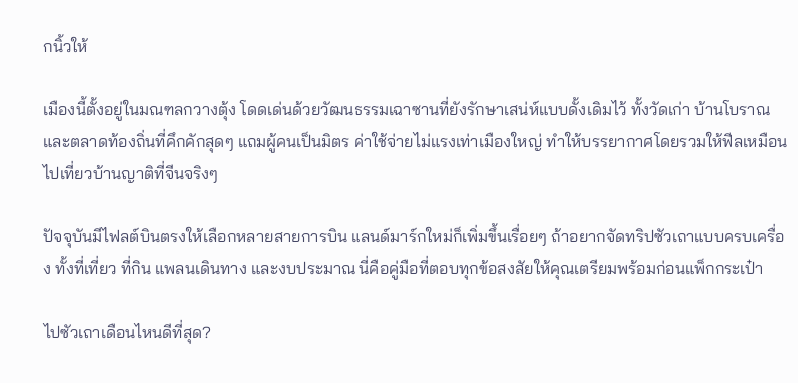กนิ้วให้

เมืองนี้ตั้งอยู่ในมณฑลกวางตุ้ง โดดเด่นด้วยวัฒนธรรมเฉาซานที่ยังรักษาเสน่ห์แบบดั้งเดิมไว้ ทั้งวัดเก่า บ้านโบราณ และตลาดท้องถิ่นที่คึกคักสุดๆ แถมผู้คนเป็นมิตร ค่าใช้จ่ายไม่แรงเท่าเมืองใหญ่ ทำให้บรรยากาศโดยรวมให้ฟีลเหมือนไปเที่ยวบ้านญาติที่จีนจริงๆ

ปัจจุบันมีไฟลต์บินตรงให้เลือกหลายสายการบิน แลนด์มาร์กใหม่ก็เพิ่มขึ้นเรื่อยๆ ถ้าอยากจัดทริปซัวเถาแบบครบเครื่อง ทั้งที่เที่ยว ที่กิน แพลนเดินทาง และงบประมาณ นี่คือคู่มือที่ตอบทุกข้อสงสัยให้คุณเตรียมพร้อมก่อนแพ็กกระเป๋า

ไปซัวเถาเดือนไหนดีที่สุด?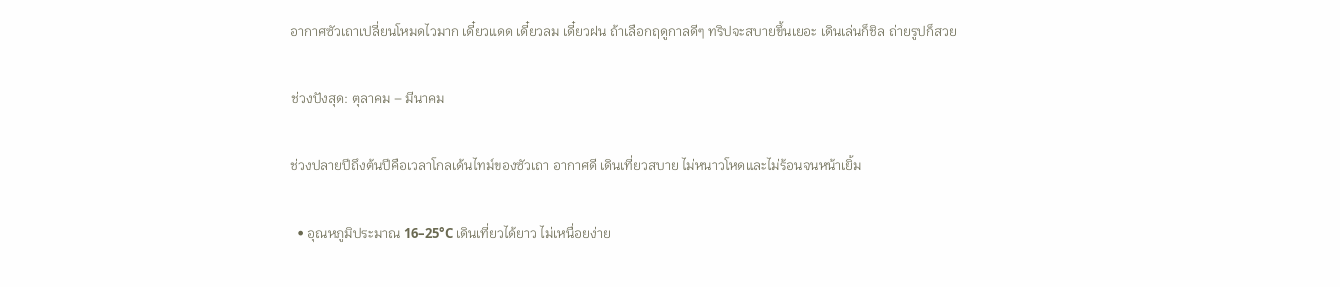อากาศซัวเถาเปลี่ยนโหมดไวมาก เดี๋ยวแดด เดี๋ยวลม เดี๋ยวฝน ถ้าเลือกฤดูกาลดีๆ ทริปจะสบายขึ้นเยอะ เดินเล่นก็ชิล ถ่ายรูปก็สวย

ช่วงปังสุด: ตุลาคม – มีนาคม

ช่วงปลายปีถึงต้นปีคือเวลาโกลเด้นไทม์ของซัวเถา อากาศดี เดินเที่ยวสบาย ไม่หนาวโหดและไม่ร้อนจนหน้าเยิ้ม

  • อุณหภูมิประมาณ 16–25°C เดินเที่ยวได้ยาว ไม่เหนื่อยง่าย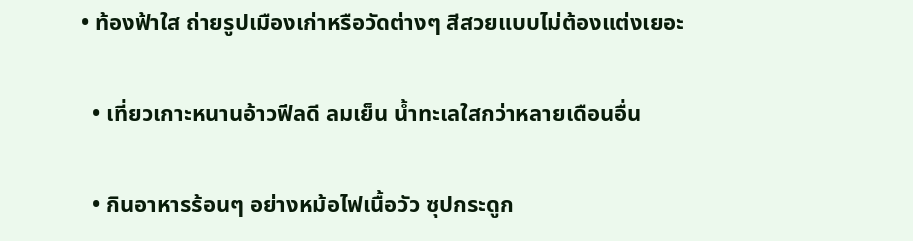• ท้องฟ้าใส ถ่ายรูปเมืองเก่าหรือวัดต่างๆ สีสวยแบบไม่ต้องแต่งเยอะ

  • เที่ยวเกาะหนานอ้าวฟีลดี ลมเย็น น้ำทะเลใสกว่าหลายเดือนอื่น

  • กินอาหารร้อนๆ อย่างหม้อไฟเนื้อวัว ซุปกระดูก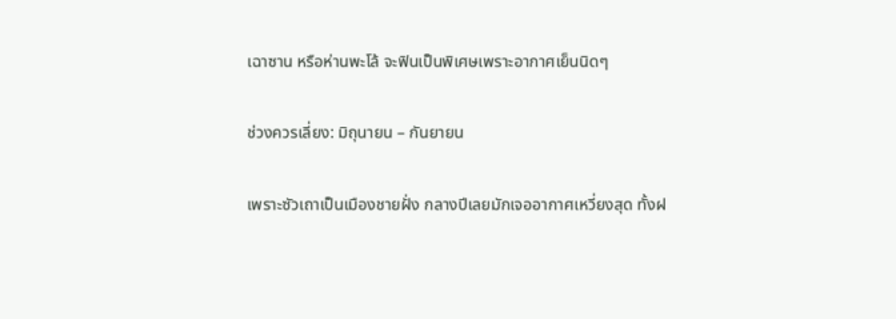เฉาซาน หรือห่านพะโล้ จะฟินเป็นพิเศษเพราะอากาศเย็นนิดๆ

ช่วงควรเลี่ยง: มิถุนายน – กันยายน

เพราะซัวเถาเป็นเมืองชายฝั่ง กลางปีเลยมักเจออากาศเหวี่ยงสุด ทั้งฝ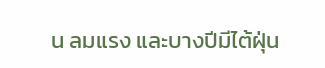น ลมแรง และบางปีมีไต้ฝุ่น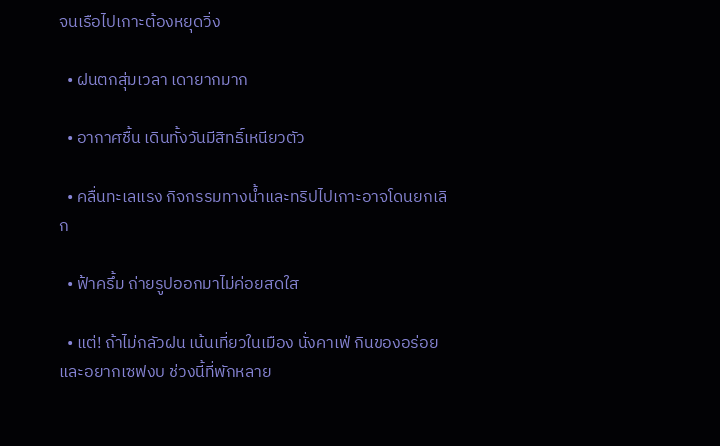จนเรือไปเกาะต้องหยุดวิ่ง

  • ฝนตกสุ่มเวลา เดายากมาก

  • อากาศชื้น เดินทั้งวันมีสิทธิ์เหนียวตัว

  • คลื่นทะเลแรง กิจกรรมทางน้ำและทริปไปเกาะอาจโดนยกเลิก

  • ฟ้าครึ้ม ถ่ายรูปออกมาไม่ค่อยสดใส

  • แต่! ถ้าไม่กลัวฝน เน้นเที่ยวในเมือง นั่งคาเฟ่ กินของอร่อย และอยากเซฟงบ ช่วงนี้ที่พักหลาย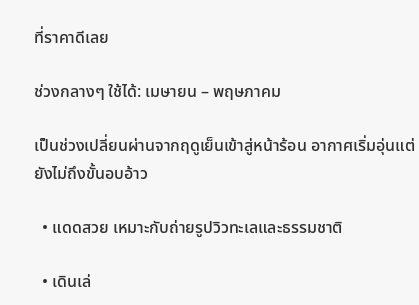ที่ราคาดีเลย

ช่วงกลางๆ ใช้ได้: เมษายน – พฤษภาคม

เป็นช่วงเปลี่ยนผ่านจากฤดูเย็นเข้าสู่หน้าร้อน อากาศเริ่มอุ่นแต่ยังไม่ถึงขั้นอบอ้าว

  • แดดสวย เหมาะกับถ่ายรูปวิวทะเลและธรรมชาติ

  • เดินเล่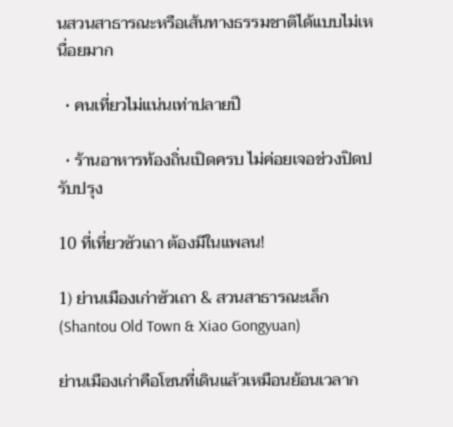นสวนสาธารณะหรือเส้นทางธรรมชาติได้แบบไม่เหนื่อยมาก

  • คนเที่ยวไม่แน่นเท่าปลายปี

  • ร้านอาหารท้องถิ่นเปิดครบ ไม่ค่อยเจอช่วงปิดปรับปรุง

10 ที่เที่ยวซัวเถา ต้องมีในแพลน!

1) ย่านเมืองเก่าซัวเถา & สวนสาธารณะเล็ก (Shantou Old Town & Xiao Gongyuan)

ย่านเมืองเก่าคือโซนที่เดินแล้วเหมือนย้อนเวลาก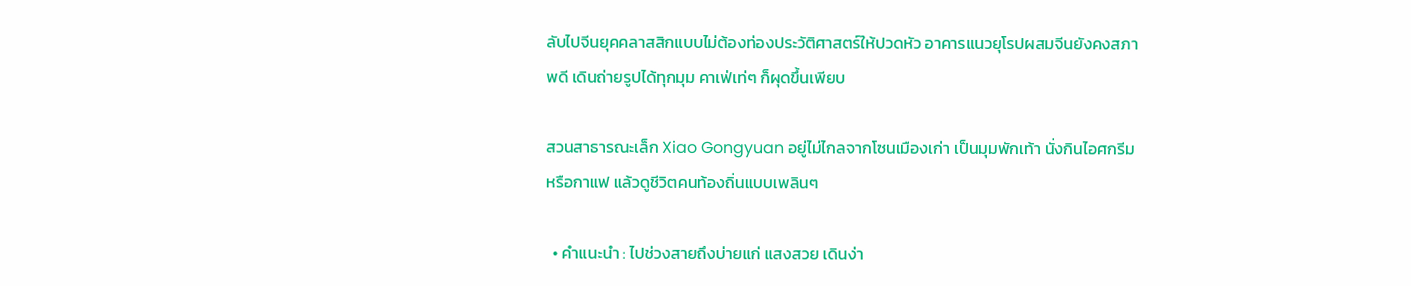ลับไปจีนยุคคลาสสิกแบบไม่ต้องท่องประวัติศาสตร์ให้ปวดหัว อาคารแนวยุโรปผสมจีนยังคงสภาพดี เดินถ่ายรูปได้ทุกมุม คาเฟ่เท่ๆ ก็ผุดขึ้นเพียบ

สวนสาธารณะเล็ก Xiao Gongyuan อยู่ไม่ไกลจากโซนเมืองเก่า เป็นมุมพักเท้า นั่งกินไอศกรีมหรือกาแฟ แล้วดูชีวิตคนท้องถิ่นแบบเพลินๆ

  • คำแนะนำ : ไปช่วงสายถึงบ่ายแก่ แสงสวย เดินง่า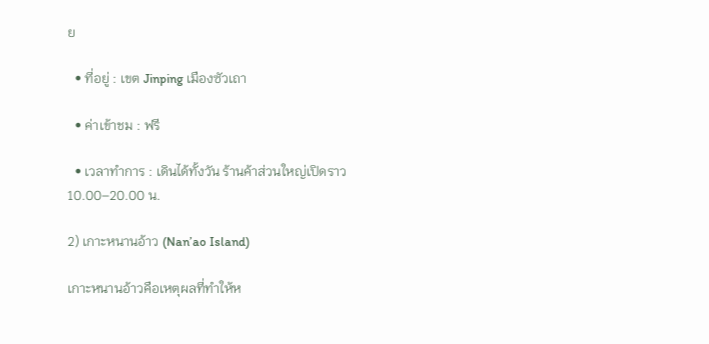ย

  • ที่อยู่ : เขต Jinping เมืองซัวเถา

  • ค่าเข้าชม : ฟรี

  • เวลาทำการ : เดินได้ทั้งวัน ร้านค้าส่วนใหญ่เปิดราว 10.00–20.00 น.

2) เกาะหนานอ้าว (Nan’ao Island)

เกาะหนานอ้าวคือเหตุผลที่ทำให้ห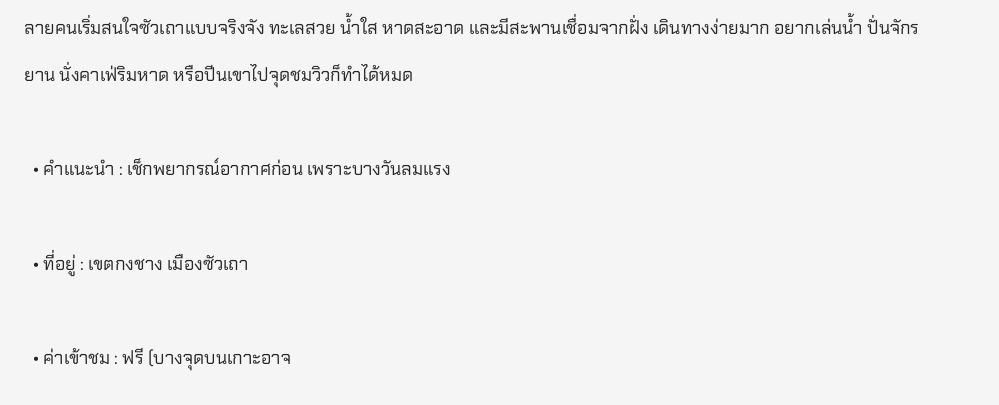ลายคนเริ่มสนใจซัวเถาแบบจริงจัง ทะเลสวย น้ำใส หาดสะอาด และมีสะพานเชื่อมจากฝั่ง เดินทางง่ายมาก อยากเล่นน้ำ ปั่นจักรยาน นั่งคาเฟ่ริมหาด หรือปีนเขาไปจุดชมวิวก็ทำได้หมด

  • คำแนะนำ : เช็กพยากรณ์อากาศก่อน เพราะบางวันลมแรง

  • ที่อยู่ : เขตกงชาง เมืองซัวเถา

  • ค่าเข้าชม : ฟรี (บางจุดบนเกาะอาจ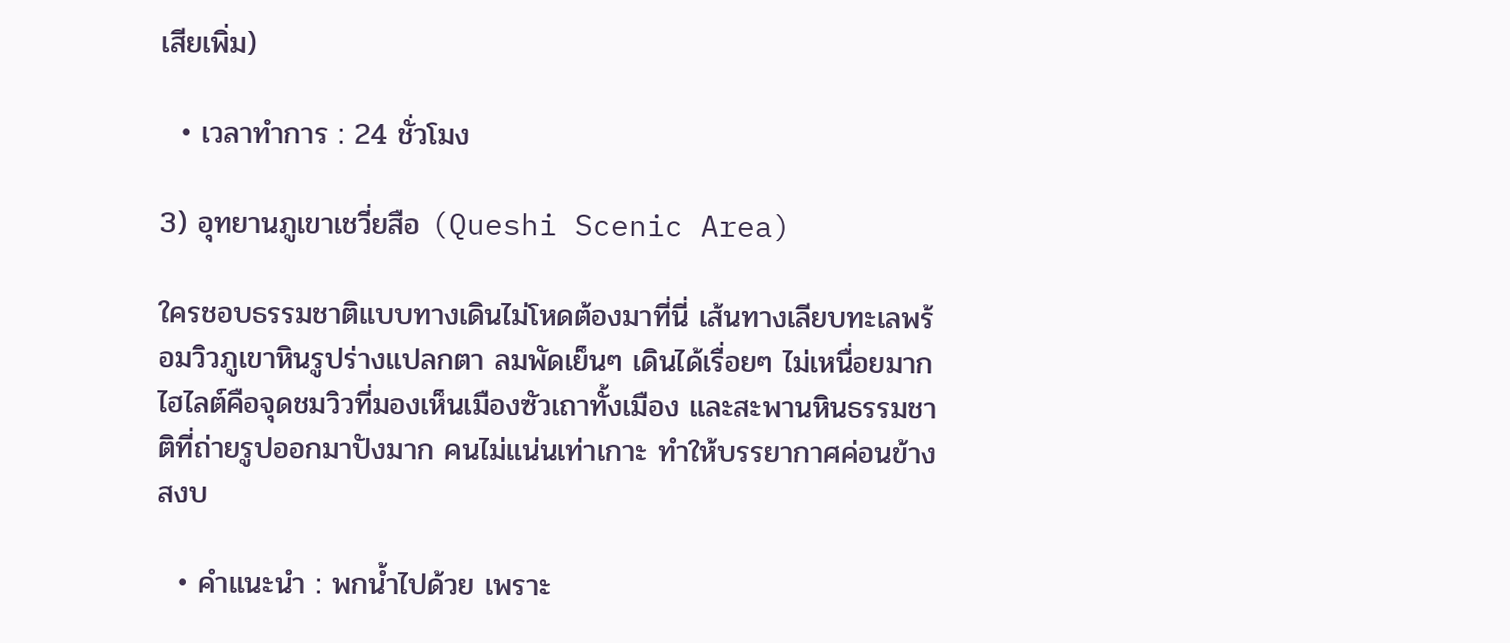เสียเพิ่ม)

  • เวลาทำการ : 24 ชั่วโมง

3) อุทยานภูเขาเชวี่ยสือ (Queshi Scenic Area)

ใครชอบธรรมชาติแบบทางเดินไม่โหดต้องมาที่นี่ เส้นทางเลียบทะเลพร้อมวิวภูเขาหินรูปร่างแปลกตา ลมพัดเย็นๆ เดินได้เรื่อยๆ ไม่เหนื่อยมาก ไฮไลต์คือจุดชมวิวที่มองเห็นเมืองซัวเถาทั้งเมือง และสะพานหินธรรมชาติที่ถ่ายรูปออกมาปังมาก คนไม่แน่นเท่าเกาะ ทำให้บรรยากาศค่อนข้างสงบ

  • คำแนะนำ : พกน้ำไปด้วย เพราะ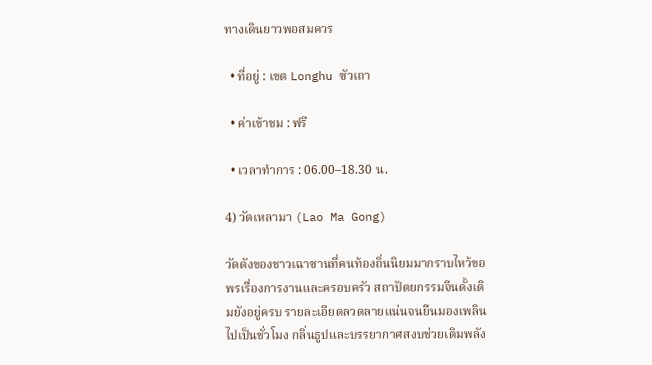ทางเดินยาวพอสมควร

  • ที่อยู่ : เขต Longhu ซัวเถา

  • ค่าเข้าชม : ฟรี

  • เวลาทำการ : 06.00–18.30 น.

4) วัดเหลามา (Lao Ma Gong)

วัดดังของชาวเฉาซานที่คนท้องถิ่นนิยมมากราบไหว้ขอพรเรื่องการงานและครอบครัว สถาปัตยกรรมจีนดั้งเดิมยังอยู่ครบ รายละเอียดลวดลายแน่นจนยืนมองเพลินไปเป็นชั่วโมง กลิ่นธูปและบรรยากาศสงบช่วยเติมพลัง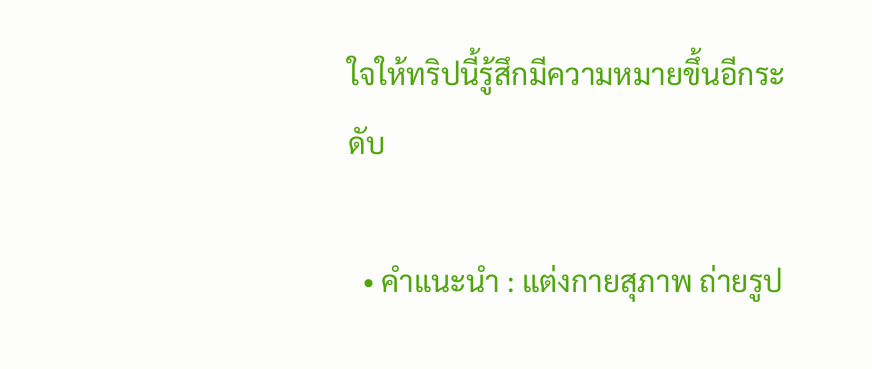ใจให้ทริปนี้รู้สึกมีความหมายขึ้นอีกระดับ

  • คำแนะนำ : แต่งกายสุภาพ ถ่ายรูป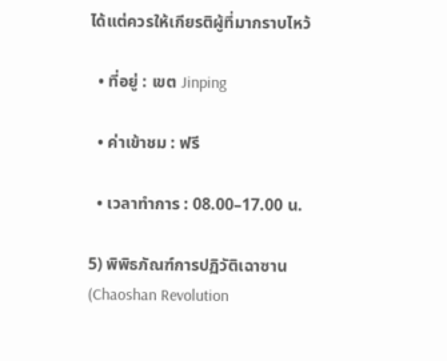ได้แต่ควรให้เกียรติผู้ที่มากราบไหว้

  • ที่อยู่ : เขต Jinping

  • ค่าเข้าชม : ฟรี

  • เวลาทำการ : 08.00–17.00 น.

5) พิพิธภัณฑ์การปฏิวัติเฉาซาน (Chaoshan Revolution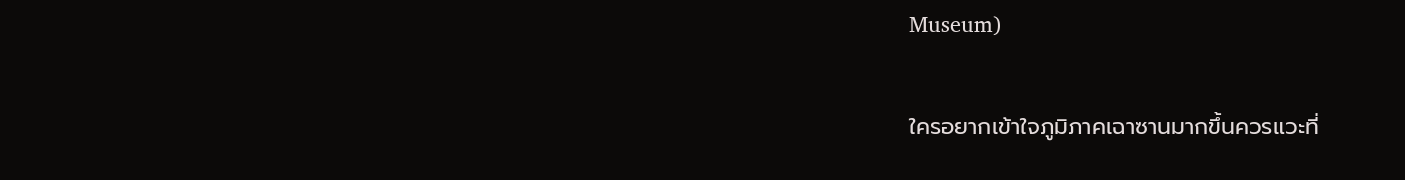Museum)

ใครอยากเข้าใจภูมิภาคเฉาซานมากขึ้นควรแวะที่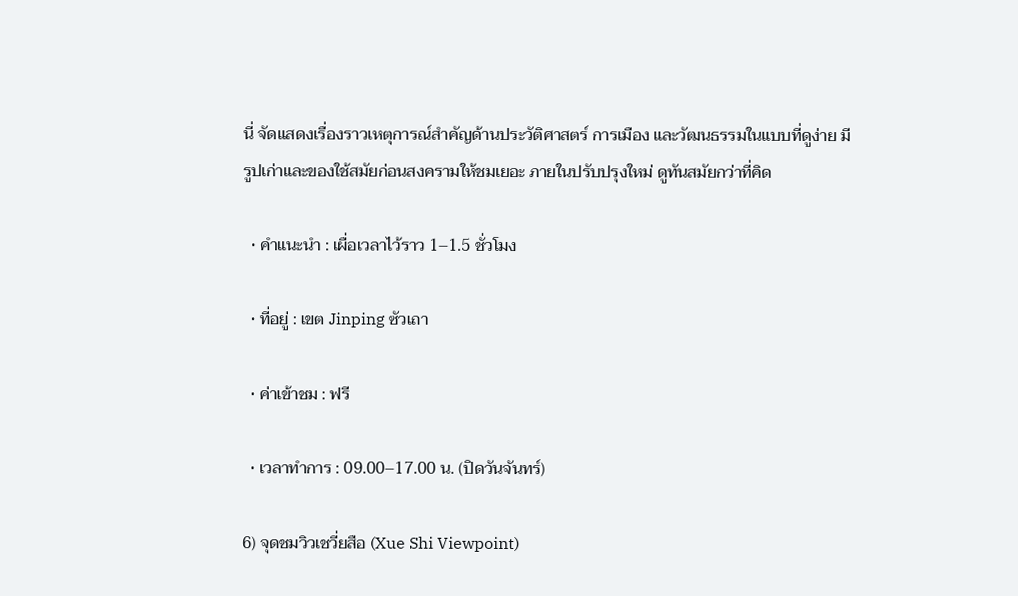นี่ จัดแสดงเรื่องราวเหตุการณ์สำคัญด้านประวัติศาสตร์ การเมือง และวัฒนธรรมในแบบที่ดูง่าย มีรูปเก่าและของใช้สมัยก่อนสงครามให้ชมเยอะ ภายในปรับปรุงใหม่ ดูทันสมัยกว่าที่คิด

  • คำแนะนำ : เผื่อเวลาไว้ราว 1–1.5 ชั่วโมง

  • ที่อยู่ : เขต Jinping ซัวเถา

  • ค่าเข้าชม : ฟรี

  • เวลาทำการ : 09.00–17.00 น. (ปิดวันจันทร์)

6) จุดชมวิวเชวี่ยสือ (Xue Shi Viewpoint)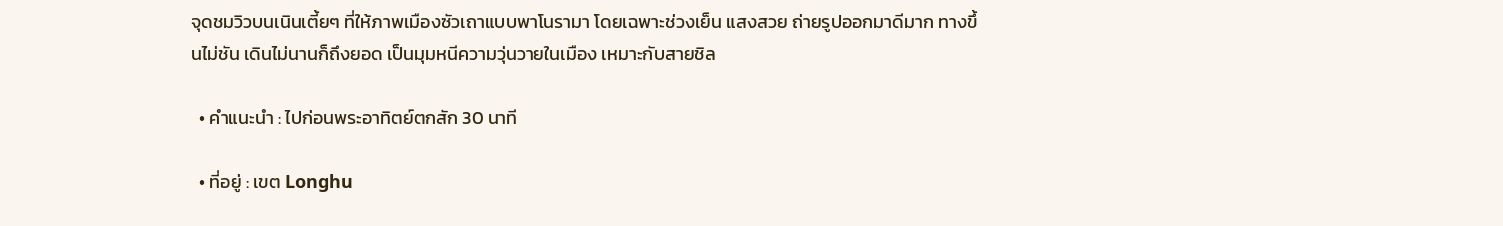จุดชมวิวบนเนินเตี้ยๆ ที่ให้ภาพเมืองซัวเถาแบบพาโนรามา โดยเฉพาะช่วงเย็น แสงสวย ถ่ายรูปออกมาดีมาก ทางขึ้นไม่ชัน เดินไม่นานก็ถึงยอด เป็นมุมหนีความวุ่นวายในเมือง เหมาะกับสายชิล

  • คำแนะนำ : ไปก่อนพระอาทิตย์ตกสัก 30 นาที

  • ที่อยู่ : เขต Longhu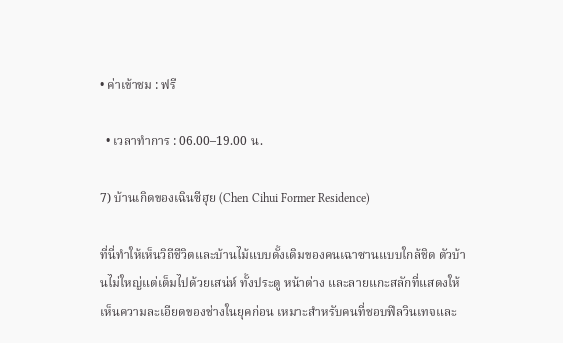• ค่าเข้าชม : ฟรี

  • เวลาทำการ : 06.00–19.00 น.

7) บ้านเกิดของเฉินซีฮุย (Chen Cihui Former Residence)

ที่นี่ทำให้เห็นวิถีชีวิตและบ้านไม้แบบดั้งเดิมของคนเฉาซานแบบใกล้ชิด ตัวบ้านไม่ใหญ่แต่เต็มไปด้วยเสน่ห์ ทั้งประตู หน้าต่าง และลายแกะสลักที่แสดงให้เห็นความละเอียดของช่างในยุคก่อน เหมาะสำหรับคนที่ชอบฟีลวินเทจและ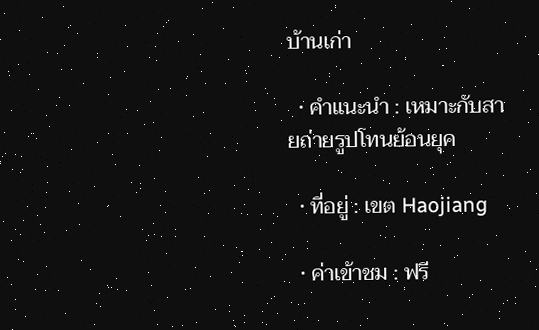บ้านเก่า

  • คำแนะนำ : เหมาะกับสายถ่ายรูปโทนย้อนยุค

  • ที่อยู่ : เขต Haojiang

  • ค่าเข้าชม : ฟรี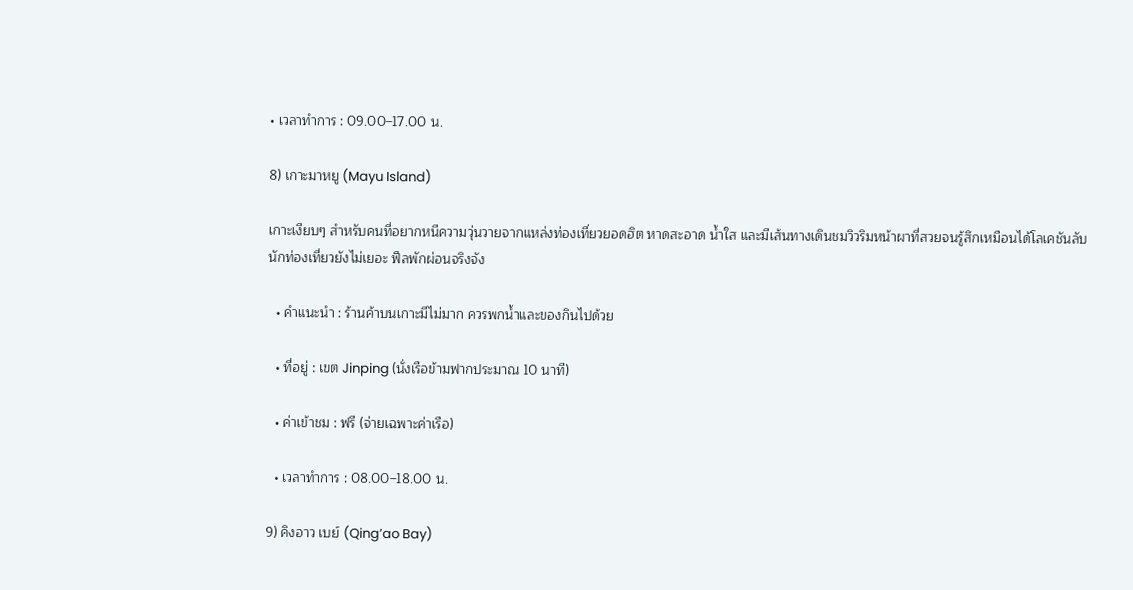• เวลาทำการ : 09.00–17.00 น.

8) เกาะมาหยู (Mayu Island)

เกาะเงียบๆ สำหรับคนที่อยากหนีความวุ่นวายจากแหล่งท่องเที่ยวยอดฮิต หาดสะอาด น้ำใส และมีเส้นทางเดินชมวิวริมหน้าผาที่สวยจนรู้สึกเหมือนได้โลเคชันลับ นักท่องเที่ยวยังไม่เยอะ ฟีลพักผ่อนจริงจัง

  • คำแนะนำ : ร้านค้าบนเกาะมีไม่มาก ควรพกน้ำและของกินไปด้วย

  • ที่อยู่ : เขต Jinping (นั่งเรือข้ามฟากประมาณ 10 นาที)

  • ค่าเข้าชม : ฟรี (จ่ายเฉพาะค่าเรือ)

  • เวลาทำการ : 08.00–18.00 น.

9) คิงอาว เบย์ (Qing’ao Bay)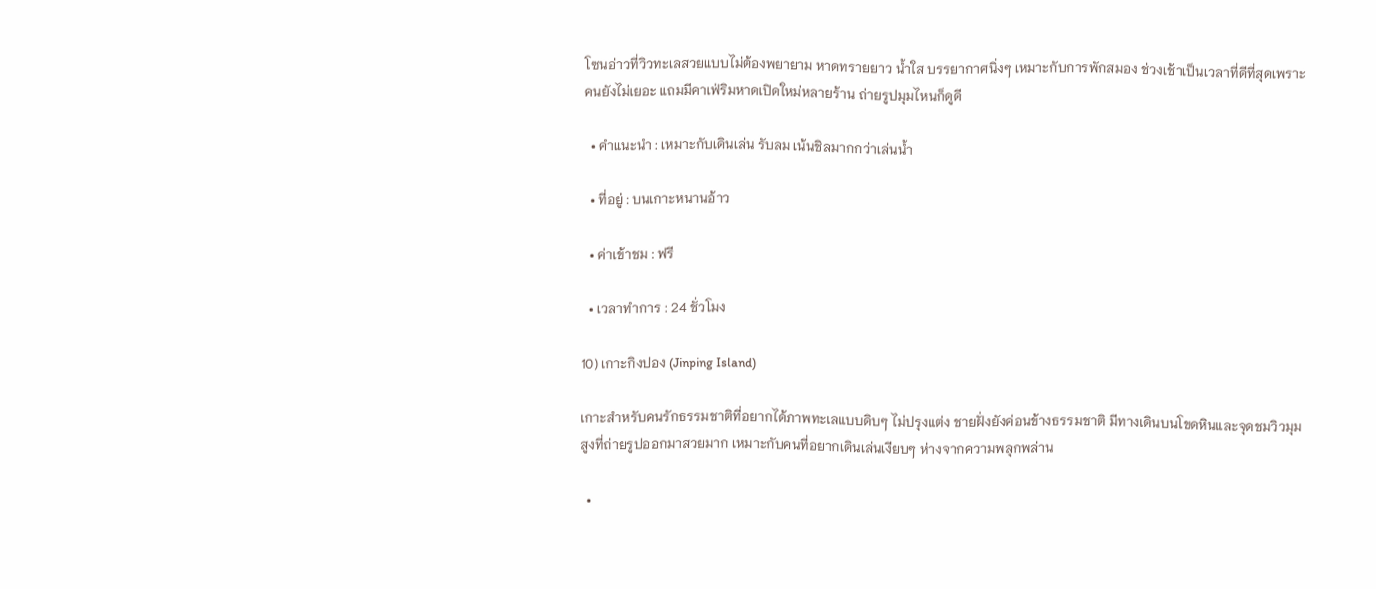โซนอ่าวที่วิวทะเลสวยแบบไม่ต้องพยายาม หาดทรายยาว น้ำใส บรรยากาศนิ่งๆ เหมาะกับการพักสมอง ช่วงเช้าเป็นเวลาที่ดีที่สุดเพราะคนยังไม่เยอะ แถมมีคาเฟ่ริมหาดเปิดใหม่หลายร้าน ถ่ายรูปมุมไหนก็ดูดี

  • คำแนะนำ : เหมาะกับเดินเล่น รับลม เน้นชิลมากกว่าเล่นน้ำ

  • ที่อยู่ : บนเกาะหนานอ้าว

  • ค่าเข้าชม : ฟรี

  • เวลาทำการ : 24 ชั่วโมง

10) เกาะกิงปอง (Jinping Island)

เกาะสำหรับคนรักธรรมชาติที่อยากได้ภาพทะเลแบบดิบๆ ไม่ปรุงแต่ง ชายฝั่งยังค่อนข้างธรรมชาติ มีทางเดินบนโขดหินและจุดชมวิวมุมสูงที่ถ่ายรูปออกมาสวยมาก เหมาะกับคนที่อยากเดินเล่นเงียบๆ ห่างจากความพลุกพล่าน

  •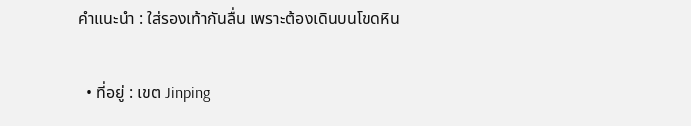คำแนะนำ : ใส่รองเท้ากันลื่น เพราะต้องเดินบนโขดหิน

  • ที่อยู่ : เขต Jinping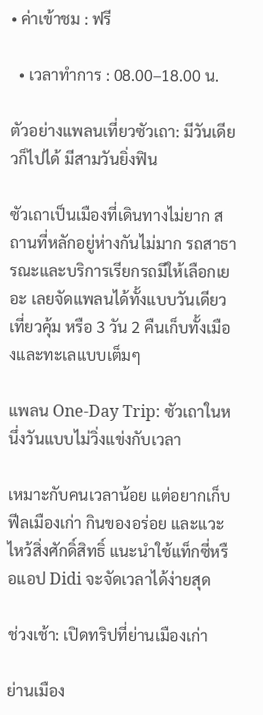• ค่าเข้าชม : ฟรี

  • เวลาทำการ : 08.00–18.00 น.

ตัวอย่างแพลนเที่ยวซัวเถา: มีวันเดียวก็ไปได้ มีสามวันยิ่งฟิน

ซัวเถาเป็นเมืองที่เดินทางไม่ยาก สถานที่หลักอยู่ห่างกันไม่มาก รถสาธารณะและบริการเรียกรถมีให้เลือกเยอะ เลยจัดแพลนได้ทั้งแบบวันเดียวเที่ยวคุ้ม หรือ 3 วัน 2 คืนเก็บทั้งเมืองและทะเลแบบเต็มๆ

แพลน One-Day Trip: ซัวเถาในหนึ่งวันแบบไม่วิ่งแข่งกับเวลา

เหมาะกับคนเวลาน้อย แต่อยากเก็บฟีลเมืองเก่า กินของอร่อย และแวะไหว้สิ่งศักดิ์สิทธิ์ แนะนำใช้แท็กซี่หรือแอป Didi จะจัดเวลาได้ง่ายสุด

ช่วงเช้า: เปิดทริปที่ย่านเมืองเก่า

ย่านเมือง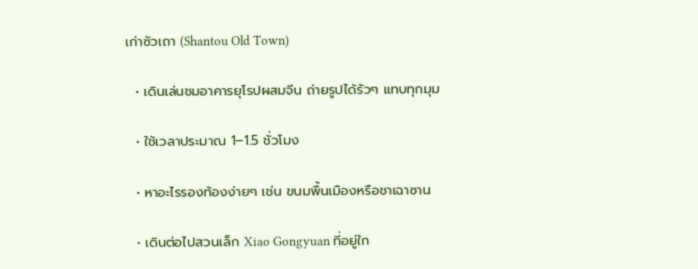เก่าซัวเถา (Shantou Old Town)

  • เดินเล่นชมอาคารยุโรปผสมจีน ถ่ายรูปได้รัวๆ แทบทุกมุม

  • ใช้เวลาประมาณ 1–1.5 ชั่วโมง

  • หาอะไรรองท้องง่ายๆ เช่น ขนมพื้นเมืองหรือชาเฉาซาน

  • เดินต่อไปสวนเล็ก Xiao Gongyuan ที่อยู่ใก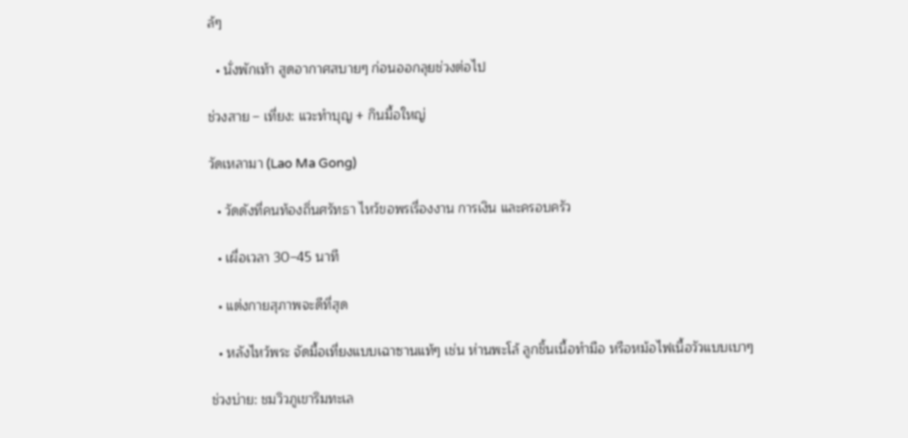ล้ๆ

  • นั่งพักเท้า สูดอากาศสบายๆ ก่อนออกลุยช่วงต่อไป

ช่วงสาย – เที่ยง: แวะทำบุญ + กินมื้อใหญ่

วัดเหลามา (Lao Ma Gong)

  • วัดดังที่คนท้องถิ่นศรัทธา ไหว้ขอพรเรื่องงาน การเงิน และครอบครัว

  • เผื่อเวลา 30–45 นาที

  • แต่งกายสุภาพจะดีที่สุด

  • หลังไหว้พระ จัดมื้อเที่ยงแบบเฉาซานแท้ๆ เช่น ห่านพะโล้ ลูกชิ้นเนื้อทำมือ หรือหม้อไฟเนื้อวัวแบบเบาๆ

ช่วงบ่าย: ชมวิวภูเขาริมทะเล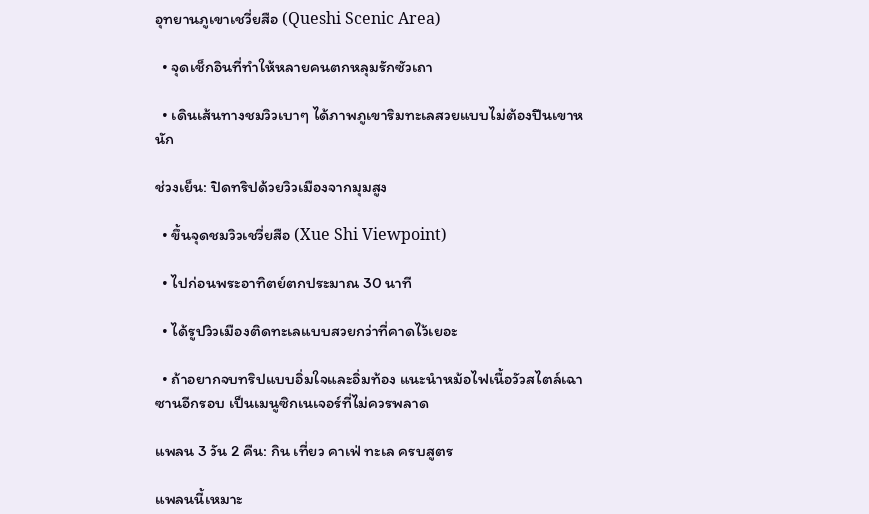อุทยานภูเขาเชวี่ยสือ (Queshi Scenic Area)

  • จุดเช็กอินที่ทำให้หลายคนตกหลุมรักซัวเถา

  • เดินเส้นทางชมวิวเบาๆ ได้ภาพภูเขาริมทะเลสวยแบบไม่ต้องปีนเขาหนัก

ช่วงเย็น: ปิดทริปด้วยวิวเมืองจากมุมสูง

  • ขึ้นจุดชมวิวเชวี่ยสือ (Xue Shi Viewpoint)

  • ไปก่อนพระอาทิตย์ตกประมาณ 30 นาที

  • ได้รูปวิวเมืองติดทะเลแบบสวยกว่าที่คาดไว้เยอะ

  • ถ้าอยากจบทริปแบบอิ่มใจและอิ่มท้อง แนะนำหม้อไฟเนื้อวัวสไตล์เฉาซานอีกรอบ เป็นเมนูซิกเนเจอร์ที่ไม่ควรพลาด

แพลน 3 วัน 2 คืน: กิน เที่ยว คาเฟ่ ทะเล ครบสูตร

แพลนนี้เหมาะ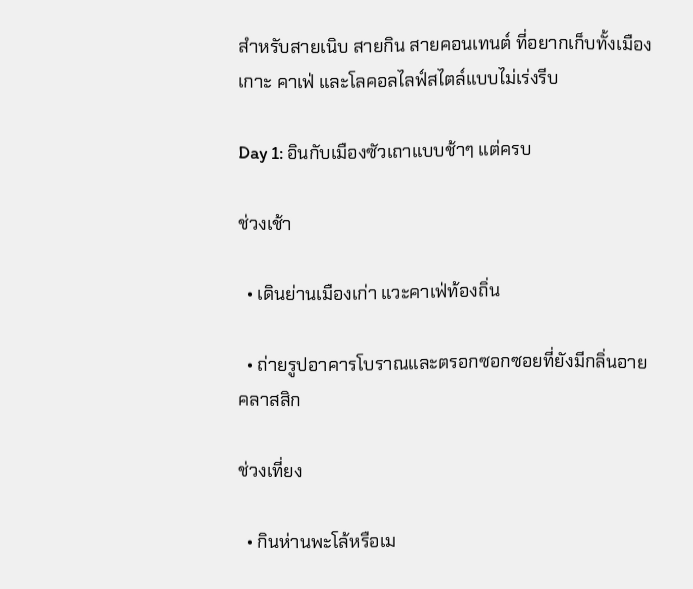สำหรับสายเนิบ สายกิน สายคอนเทนต์ ที่อยากเก็บทั้งเมือง เกาะ คาเฟ่ และโลคอลไลฟ์สไตล์แบบไม่เร่งรีบ

Day 1: อินกับเมืองซัวเถาแบบช้าๆ แต่ครบ

ช่วงเช้า

  • เดินย่านเมืองเก่า แวะคาเฟ่ท้องถิ่น

  • ถ่ายรูปอาคารโบราณและตรอกซอกซอยที่ยังมีกลิ่นอายคลาสสิก

ช่วงเที่ยง

  • กินห่านพะโล้หรือเม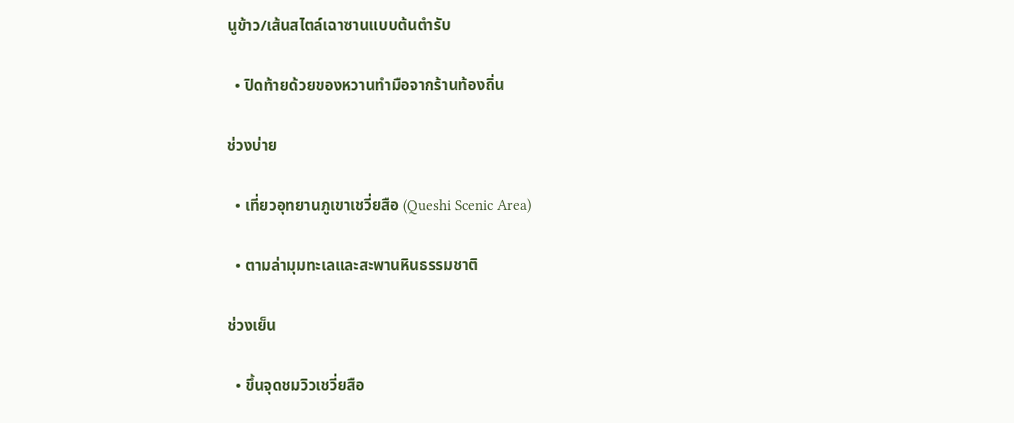นูข้าว/เส้นสไตล์เฉาซานแบบต้นตำรับ

  • ปิดท้ายด้วยของหวานทำมือจากร้านท้องถิ่น

ช่วงบ่าย

  • เที่ยวอุทยานภูเขาเชวี่ยสือ (Queshi Scenic Area)

  • ตามล่ามุมทะเลและสะพานหินธรรมชาติ

ช่วงเย็น

  • ขึ้นจุดชมวิวเชวี่ยสือ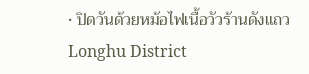• ปิดวันด้วยหม้อไฟเนื้อวัวร้านดังแถว Longhu District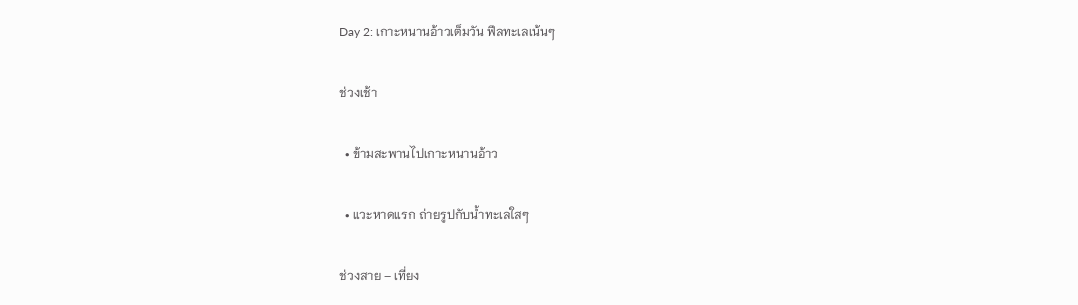Day 2: เกาะหนานอ้าวเต็มวัน ฟีลทะเลเน้นๆ

ช่วงเช้า

  • ข้ามสะพานไปเกาะหนานอ้าว

  • แวะหาดแรก ถ่ายรูปกับน้ำทะเลใสๆ

ช่วงสาย – เที่ยง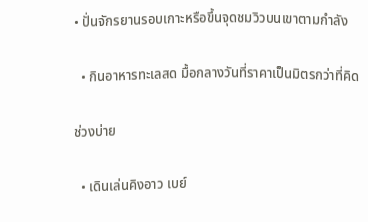• ปั่นจักรยานรอบเกาะหรือขึ้นจุดชมวิวบนเขาตามกำลัง

  • กินอาหารทะเลสด มื้อกลางวันที่ราคาเป็นมิตรกว่าที่คิด

ช่วงบ่าย

  • เดินเล่นคิงอาว เบย์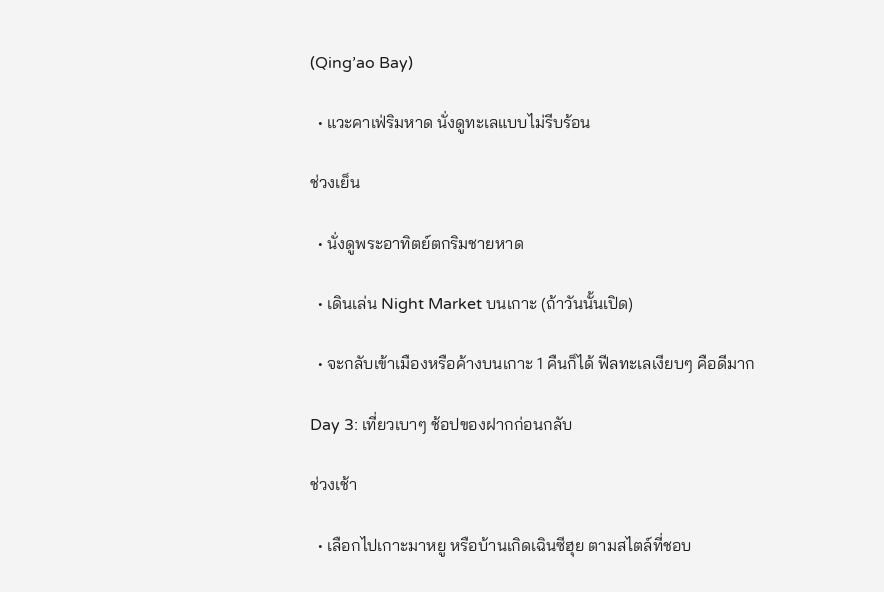(Qing’ao Bay)

  • แวะคาเฟ่ริมหาด นั่งดูทะเลแบบไม่รีบร้อน

ช่วงเย็น

  • นั่งดูพระอาทิตย์ตกริมชายหาด

  • เดินเล่น Night Market บนเกาะ (ถ้าวันนั้นเปิด)

  • จะกลับเข้าเมืองหรือค้างบนเกาะ 1 คืนก็ได้ ฟีลทะเลเงียบๆ คือดีมาก

Day 3: เที่ยวเบาๆ ช้อปของฝากก่อนกลับ

ช่วงเช้า

  • เลือกไปเกาะมาหยู หรือบ้านเกิดเฉินซีฮุย ตามสไตล์ที่ชอบ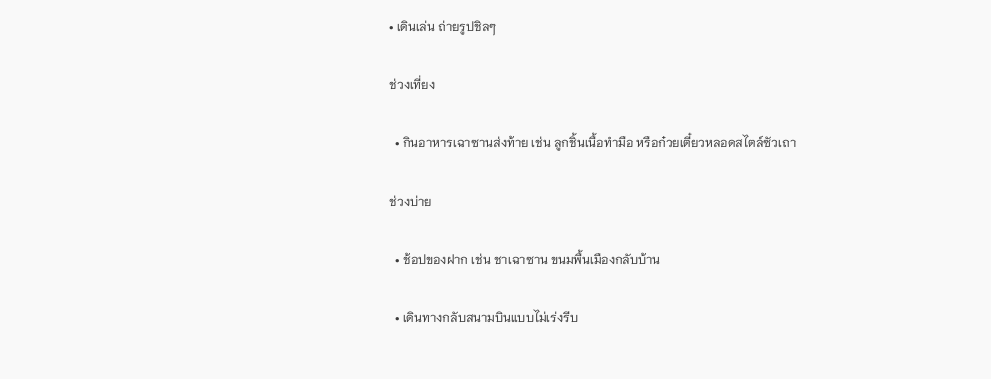• เดินเล่น ถ่ายรูปชิลๆ

ช่วงเที่ยง

  • กินอาหารเฉาซานส่งท้าย เช่น ลูกชิ้นเนื้อทำมือ หรือก๋วยเตี๋ยวหลอดสไตล์ซัวเถา

ช่วงบ่าย

  • ช้อปของฝาก เช่น ชาเฉาซาน ขนมพื้นเมืองกลับบ้าน

  • เดินทางกลับสนามบินแบบไม่เร่งรีบ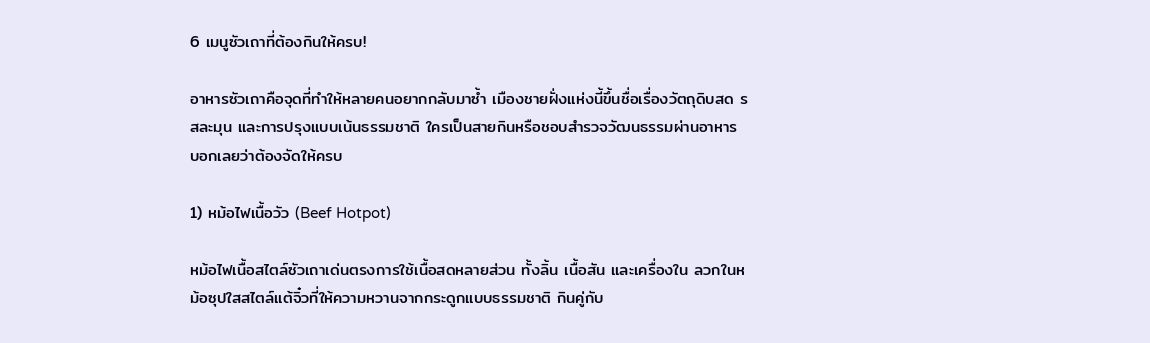6 เมนูซัวเถาที่ต้องกินให้ครบ!

อาหารซัวเถาคือจุดที่ทำให้หลายคนอยากกลับมาซ้ำ เมืองชายฝั่งแห่งนี้ขึ้นชื่อเรื่องวัตถุดิบสด รสละมุน และการปรุงแบบเน้นธรรมชาติ ใครเป็นสายกินหรือชอบสำรวจวัฒนธรรมผ่านอาหาร บอกเลยว่าต้องจัดให้ครบ

1) หม้อไฟเนื้อวัว (Beef Hotpot)

หม้อไฟเนื้อสไตล์ซัวเถาเด่นตรงการใช้เนื้อสดหลายส่วน ทั้งลิ้น เนื้อสัน และเครื่องใน ลวกในหม้อซุปใสสไตล์แต้จิ๋วที่ให้ความหวานจากกระดูกแบบธรรมชาติ กินคู่กับ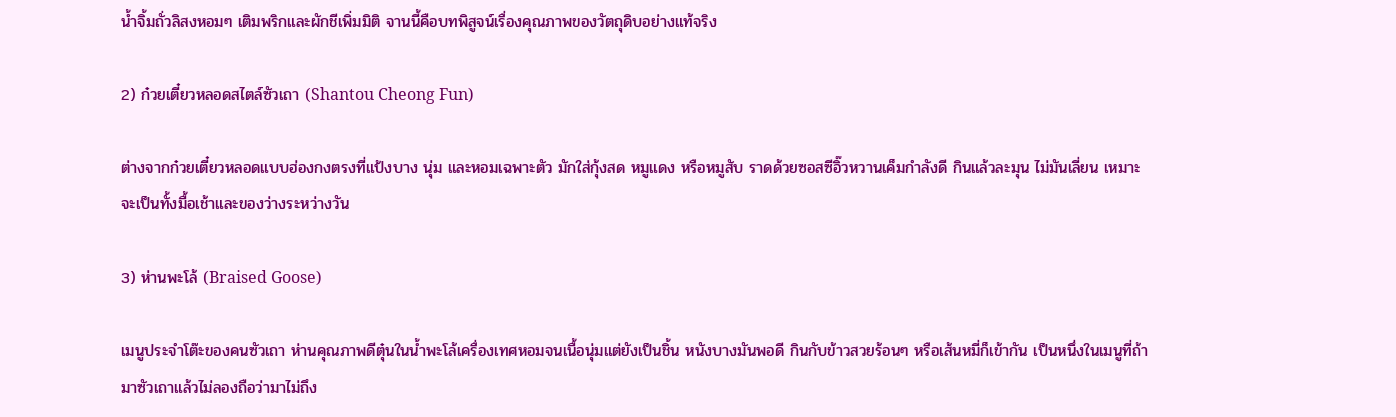น้ำจิ้มถั่วลิสงหอมๆ เติมพริกและผักชีเพิ่มมิติ จานนี้คือบทพิสูจน์เรื่องคุณภาพของวัตถุดิบอย่างแท้จริง

2) ก๋วยเตี๋ยวหลอดสไตล์ซัวเถา (Shantou Cheong Fun)

ต่างจากก๋วยเตี๋ยวหลอดแบบฮ่องกงตรงที่แป้งบาง นุ่ม และหอมเฉพาะตัว มักใส่กุ้งสด หมูแดง หรือหมูสับ ราดด้วยซอสซีอิ๊วหวานเค็มกำลังดี กินแล้วละมุน ไม่มันเลี่ยน เหมาะจะเป็นทั้งมื้อเช้าและของว่างระหว่างวัน

3) ห่านพะโล้ (Braised Goose)

เมนูประจำโต๊ะของคนซัวเถา ห่านคุณภาพดีตุ๋นในน้ำพะโล้เครื่องเทศหอมจนเนื้อนุ่มแต่ยังเป็นชิ้น หนังบางมันพอดี กินกับข้าวสวยร้อนๆ หรือเส้นหมี่ก็เข้ากัน เป็นหนึ่งในเมนูที่ถ้ามาซัวเถาแล้วไม่ลองถือว่ามาไม่ถึง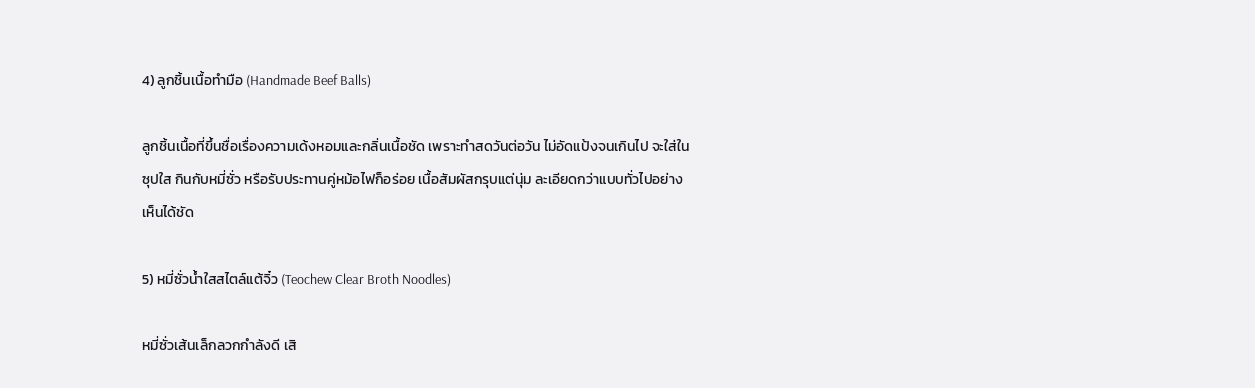4) ลูกชิ้นเนื้อทำมือ (Handmade Beef Balls)

ลูกชิ้นเนื้อที่ขึ้นชื่อเรื่องความเด้งหอมและกลิ่นเนื้อชัด เพราะทำสดวันต่อวัน ไม่อัดแป้งจนเกินไป จะใส่ในซุปใส กินกับหมี่ซั่ว หรือรับประทานคู่หม้อไฟก็อร่อย เนื้อสัมผัสกรุบแต่นุ่ม ละเอียดกว่าแบบทั่วไปอย่างเห็นได้ชัด

5) หมี่ซั่วน้ำใสสไตล์แต้จิ๋ว (Teochew Clear Broth Noodles)

หมี่ซั่วเส้นเล็กลวกกำลังดี เสิ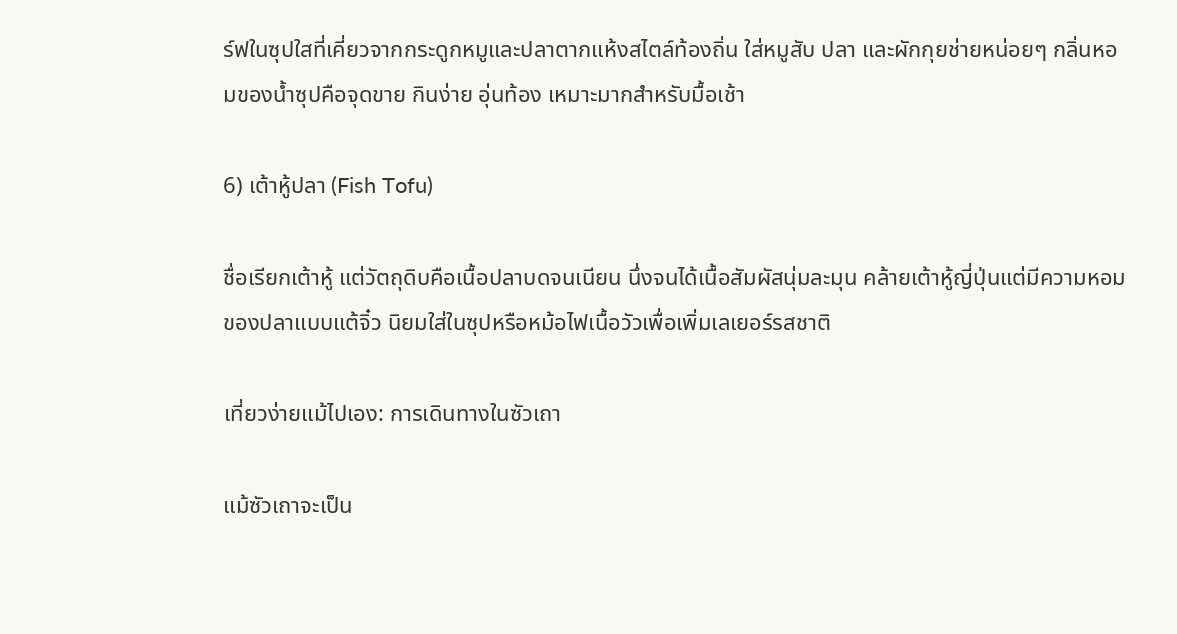ร์ฟในซุปใสที่เคี่ยวจากกระดูกหมูและปลาตากแห้งสไตล์ท้องถิ่น ใส่หมูสับ ปลา และผักกุยช่ายหน่อยๆ กลิ่นหอมของน้ำซุปคือจุดขาย กินง่าย อุ่นท้อง เหมาะมากสำหรับมื้อเช้า

6) เต้าหู้ปลา (Fish Tofu)

ชื่อเรียกเต้าหู้ แต่วัตถุดิบคือเนื้อปลาบดจนเนียน นึ่งจนได้เนื้อสัมผัสนุ่มละมุน คล้ายเต้าหู้ญี่ปุ่นแต่มีความหอมของปลาแบบแต้จิ๋ว นิยมใส่ในซุปหรือหม้อไฟเนื้อวัวเพื่อเพิ่มเลเยอร์รสชาติ

เที่ยวง่ายแม้ไปเอง: การเดินทางในซัวเถา

แม้ซัวเถาจะเป็น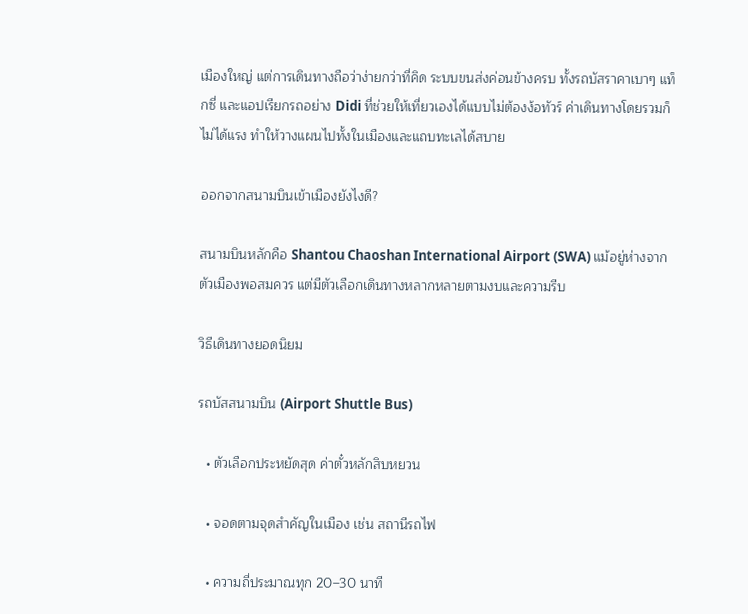เมืองใหญ่ แต่การเดินทางถือว่าง่ายกว่าที่คิด ระบบขนส่งค่อนข้างครบ ทั้งรถบัสราคาเบาๆ แท็กซี่ และแอปเรียกรถอย่าง Didi ที่ช่วยให้เที่ยวเองได้แบบไม่ต้องง้อทัวร์ ค่าเดินทางโดยรวมก็ไม่ได้แรง ทำให้วางแผนไปทั้งในเมืองและแถบทะเลได้สบาย

ออกจากสนามบินเข้าเมืองยังไงดี?

สนามบินหลักคือ Shantou Chaoshan International Airport (SWA) แม้อยู่ห่างจากตัวเมืองพอสมควร แต่มีตัวเลือกเดินทางหลากหลายตามงบและความรีบ

วิธีเดินทางยอดนิยม

รถบัสสนามบิน (Airport Shuttle Bus)

  • ตัวเลือกประหยัดสุด ค่าตั๋วหลักสิบหยวน

  • จอดตามจุดสำคัญในเมือง เช่น สถานีรถไฟ

  • ความถี่ประมาณทุก 20–30 นาที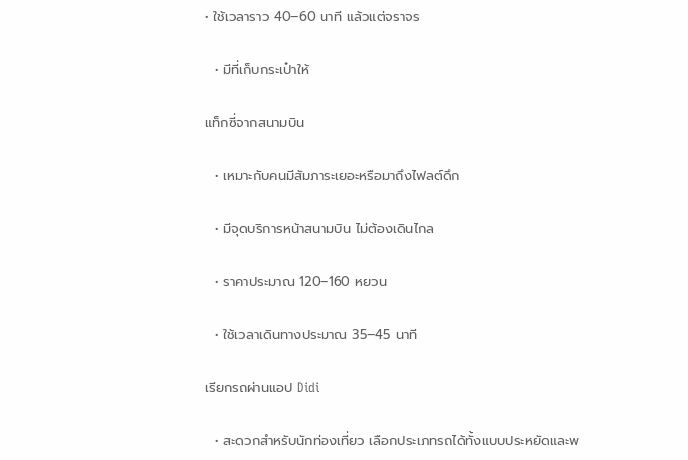• ใช้เวลาราว 40–60 นาที แล้วแต่จราจร

  • มีที่เก็บกระเป๋าให้

แท็กซี่จากสนามบิน

  • เหมาะกับคนมีสัมภาระเยอะหรือมาถึงไฟลต์ดึก

  • มีจุดบริการหน้าสนามบิน ไม่ต้องเดินไกล

  • ราคาประมาณ 120–160 หยวน

  • ใช้เวลาเดินทางประมาณ 35–45 นาที

เรียกรถผ่านแอป Didi

  • สะดวกสำหรับนักท่องเที่ยว เลือกประเภทรถได้ทั้งแบบประหยัดและพ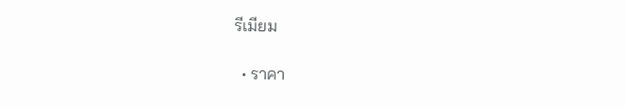รีเมียม

  • ราคา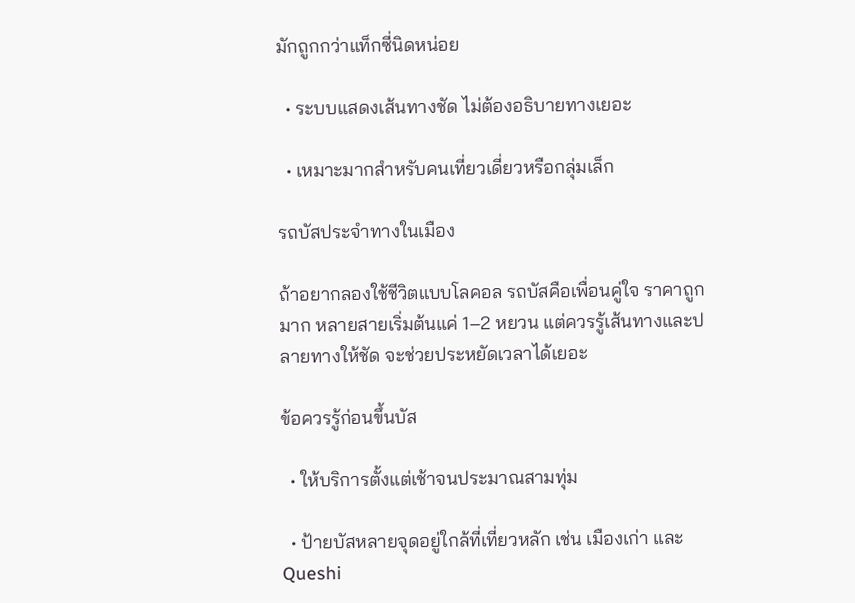มักถูกกว่าแท็กซี่นิดหน่อย

  • ระบบแสดงเส้นทางชัด ไม่ต้องอธิบายทางเยอะ

  • เหมาะมากสำหรับคนเที่ยวเดี่ยวหรือกลุ่มเล็ก

รถบัสประจำทางในเมือง

ถ้าอยากลองใช้ชีวิตแบบโลคอล รถบัสคือเพื่อนคู่ใจ ราคาถูกมาก หลายสายเริ่มต้นแค่ 1–2 หยวน แต่ควรรู้เส้นทางและปลายทางให้ชัด จะช่วยประหยัดเวลาได้เยอะ

ข้อควรรู้ก่อนขึ้นบัส

  • ให้บริการตั้งแต่เช้าจนประมาณสามทุ่ม

  • ป้ายบัสหลายจุดอยู่ใกล้ที่เที่ยวหลัก เช่น เมืองเก่า และ Queshi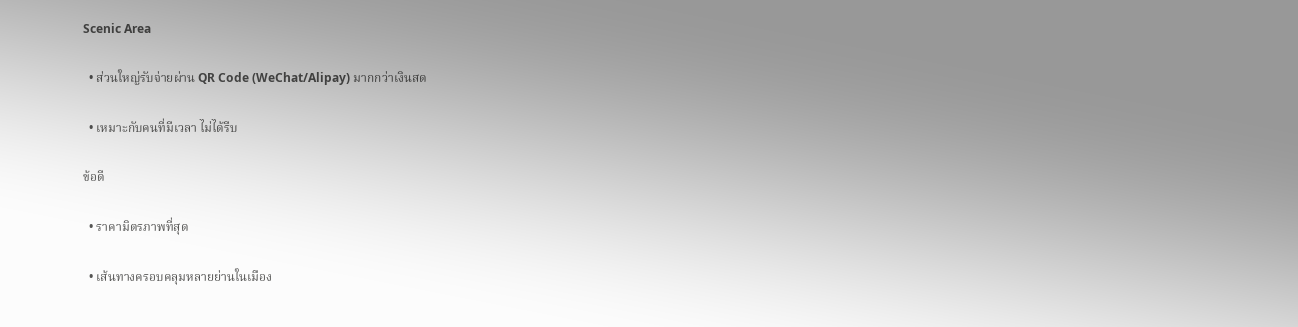Scenic Area

  • ส่วนใหญ่รับจ่ายผ่าน QR Code (WeChat/Alipay) มากกว่าเงินสด

  • เหมาะกับคนที่มีเวลา ไม่ได้รีบ

ข้อดี

  • ราคามิตรภาพที่สุด

  • เส้นทางครอบคลุมหลายย่านในเมือง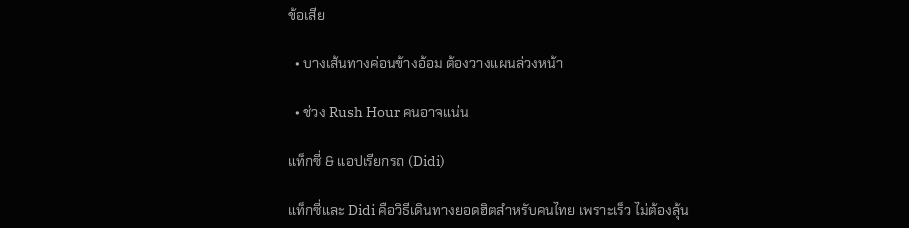ข้อเสีย

  • บางเส้นทางค่อนข้างอ้อม ต้องวางแผนล่วงหน้า

  • ช่วง Rush Hour คนอาจแน่น

แท็กซี่ & แอปเรียกรถ (Didi)

แท็กซี่และ Didi คือวิธีเดินทางยอดฮิตสำหรับคนไทย เพราะเร็ว ไม่ต้องลุ้น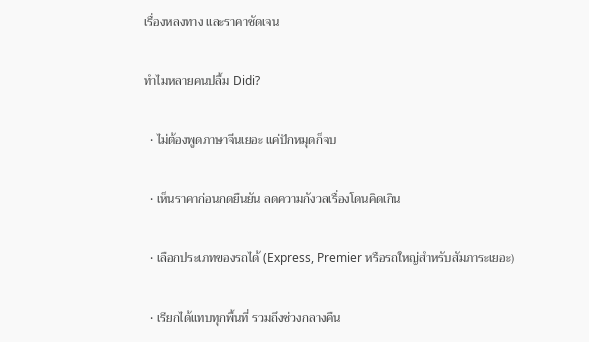เรื่องหลงทาง และราคาชัดเจน

ทำไมหลายคนปลื้ม Didi?

  • ไม่ต้องพูดภาษาจีนเยอะ แค่ปักหมุดก็จบ

  • เห็นราคาก่อนกดยืนยัน ลดความกังวลเรื่องโดนคิดเกิน

  • เลือกประเภทของรถได้ (Express, Premier หรือรถใหญ่สำหรับสัมภาระเยอะ)

  • เรียกได้แทบทุกพื้นที่ รวมถึงช่วงกลางคืน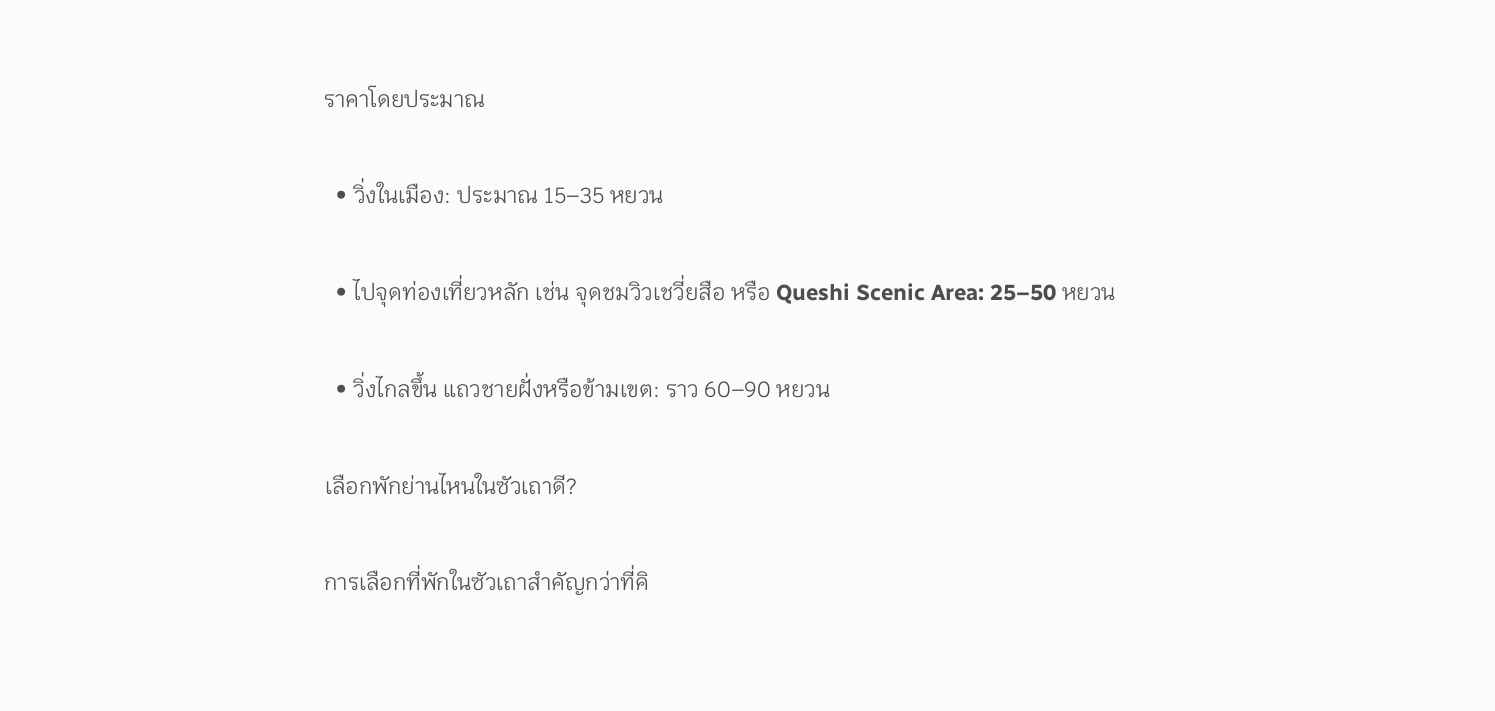ราคาโดยประมาณ

  • วิ่งในเมือง: ประมาณ 15–35 หยวน

  • ไปจุดท่องเที่ยวหลัก เช่น จุดชมวิวเชวี่ยสือ หรือ Queshi Scenic Area: 25–50 หยวน

  • วิ่งไกลขึ้น แถวชายฝั่งหรือข้ามเขต: ราว 60–90 หยวน

เลือกพักย่านไหนในซัวเถาดี?

การเลือกที่พักในซัวเถาสำคัญกว่าที่คิ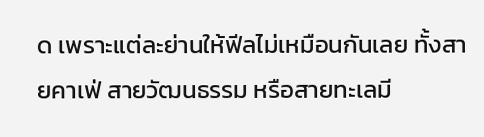ด เพราะแต่ละย่านให้ฟีลไม่เหมือนกันเลย ทั้งสายคาเฟ่ สายวัฒนธรรม หรือสายทะเลมี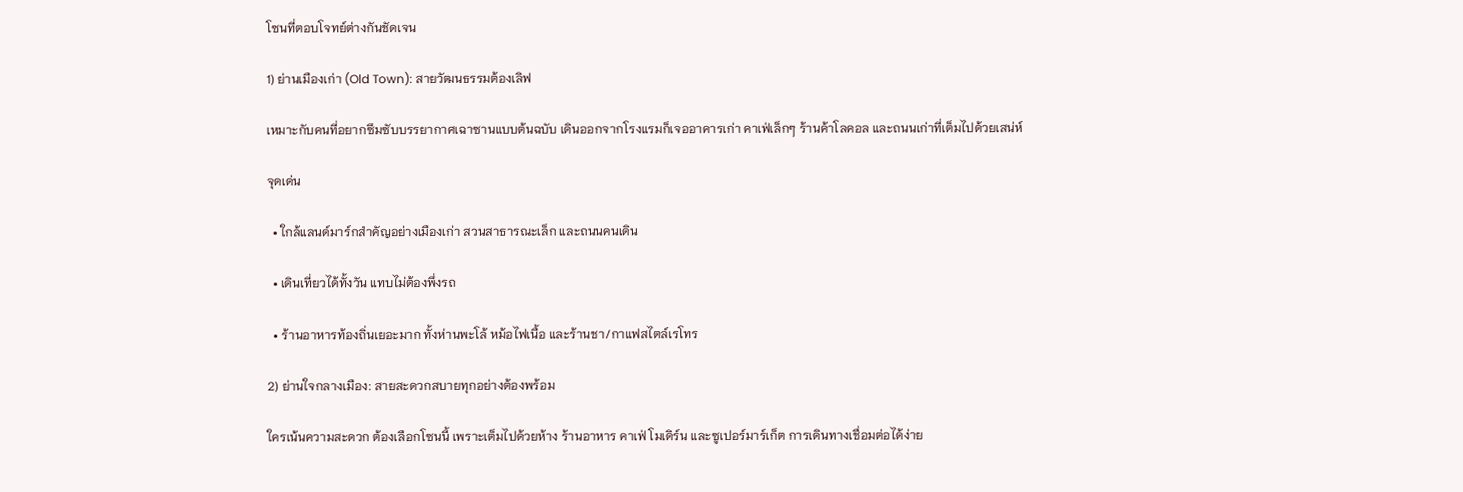โซนที่ตอบโจทย์ต่างกันชัดเจน

1) ย่านเมืองเก่า (Old Town): สายวัฒนธรรมต้องเลิฟ

เหมาะกับคนที่อยากซึมซับบรรยากาศเฉาซานแบบต้นฉบับ เดินออกจากโรงแรมก็เจออาคารเก่า คาเฟ่เล็กๆ ร้านค้าโลคอล และถนนเก่าที่เต็มไปด้วยเสน่ห์

จุดเด่น

  • ใกล้แลนด์มาร์กสำคัญอย่างเมืองเก่า สวนสาธารณะเล็ก และถนนคนเดิน

  • เดินเที่ยวได้ทั้งวัน แทบไม่ต้องพึ่งรถ

  • ร้านอาหารท้องถิ่นเยอะมาก ทั้งห่านพะโล้ หม้อไฟเนื้อ และร้านชา/กาแฟสไตล์เรโทร

2) ย่านใจกลางเมือง: สายสะดวกสบายทุกอย่างต้องพร้อม

ใครเน้นความสะดวก ต้องเลือกโซนนี้ เพราะเต็มไปด้วยห้าง ร้านอาหาร คาเฟ่ โมเดิร์น และซูเปอร์มาร์เก็ต การเดินทางเชื่อมต่อได้ง่าย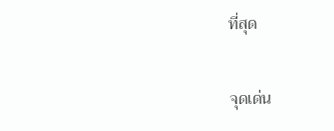ที่สุด

จุดเด่น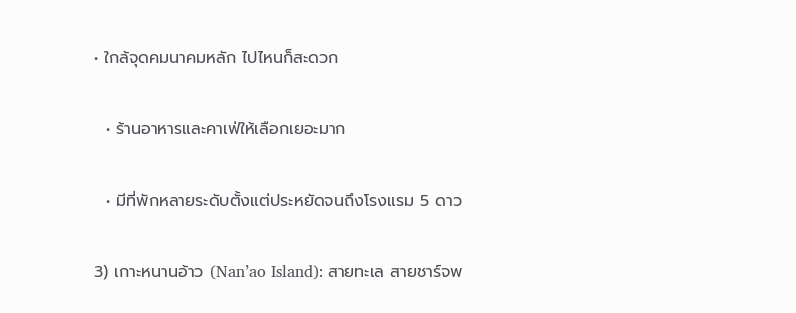• ใกล้จุดคมนาคมหลัก ไปไหนก็สะดวก

  • ร้านอาหารและคาเฟ่ให้เลือกเยอะมาก

  • มีที่พักหลายระดับตั้งแต่ประหยัดจนถึงโรงแรม 5 ดาว

3) เกาะหนานอ้าว (Nan’ao Island): สายทะเล สายชาร์จพ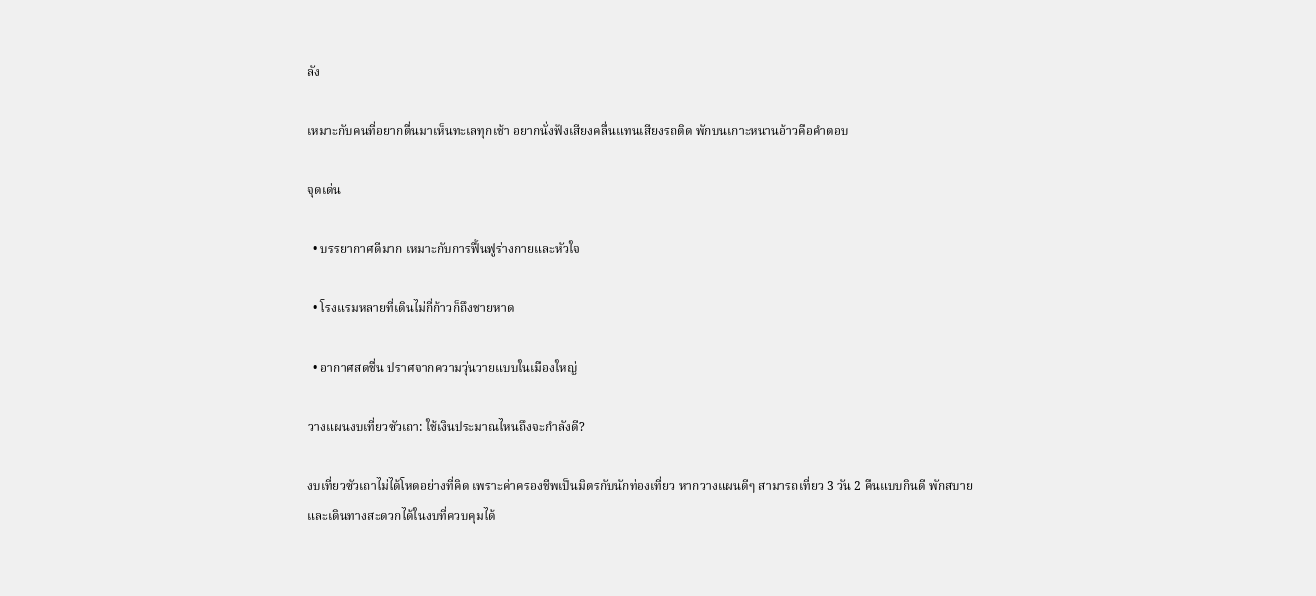ลัง

เหมาะกับคนที่อยากตื่นมาเห็นทะเลทุกเช้า อยากนั่งฟังเสียงคลื่นแทนเสียงรถติด พักบนเกาะหนานอ้าวคือคำตอบ

จุดเด่น

  • บรรยากาศดีมาก เหมาะกับการฟื้นฟูร่างกายและหัวใจ

  • โรงแรมหลายที่เดินไม่กี่ก้าวก็ถึงชายหาด

  • อากาศสดชื่น ปราศจากความวุ่นวายแบบในเมืองใหญ่

วางแผนงบเที่ยวซัวเถา: ใช้เงินประมาณไหนถึงจะกำลังดี?

งบเที่ยวซัวเถาไม่ได้โหดอย่างที่คิด เพราะค่าครองชีพเป็นมิตรกับนักท่องเที่ยว หากวางแผนดีๆ สามารถเที่ยว 3 วัน 2 คืนแบบกินดี พักสบาย และเดินทางสะดวกได้ในงบที่ควบคุมได้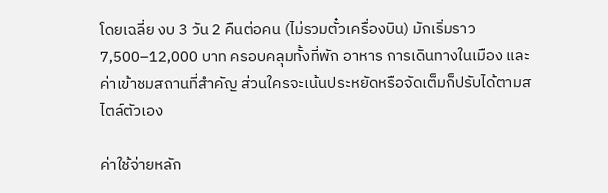โดยเฉลี่ย งบ 3 วัน 2 คืนต่อคน (ไม่รวมตั๋วเครื่องบิน) มักเริ่มราว 7,500–12,000 บาท ครอบคลุมทั้งที่พัก อาหาร การเดินทางในเมือง และค่าเข้าชมสถานที่สำคัญ ส่วนใครจะเน้นประหยัดหรือจัดเต็มก็ปรับได้ตามสไตล์ตัวเอง

ค่าใช้จ่ายหลัก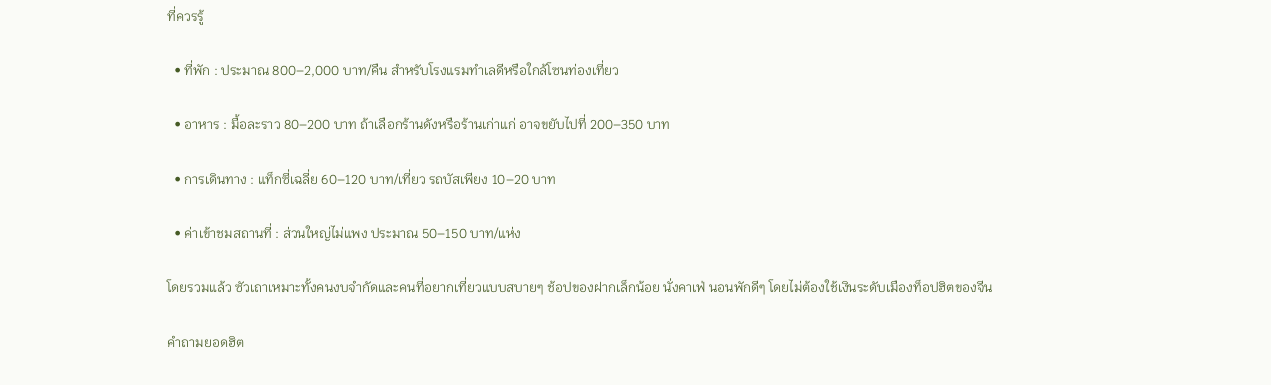ที่ควรรู้

  • ที่พัก : ประมาณ 800–2,000 บาท/คืน สำหรับโรงแรมทำเลดีหรือใกล้โซนท่องเที่ยว

  • อาหาร : มื้อละราว 80–200 บาท ถ้าเลือกร้านดังหรือร้านเก่าแก่ อาจขยับไปที่ 200–350 บาท

  • การเดินทาง : แท็กซี่เฉลี่ย 60–120 บาท/เที่ยว รถบัสเพียง 10–20 บาท

  • ค่าเข้าชมสถานที่ : ส่วนใหญ่ไม่แพง ประมาณ 50–150 บาท/แห่ง

โดยรวมแล้ว ซัวเถาเหมาะทั้งคนงบจำกัดและคนที่อยากเที่ยวแบบสบายๆ ช้อปของฝากเล็กน้อย นั่งคาเฟ่ นอนพักดีๆ โดยไม่ต้องใช้เงินระดับเมืองท็อปฮิตของจีน

คำถามยอดฮิต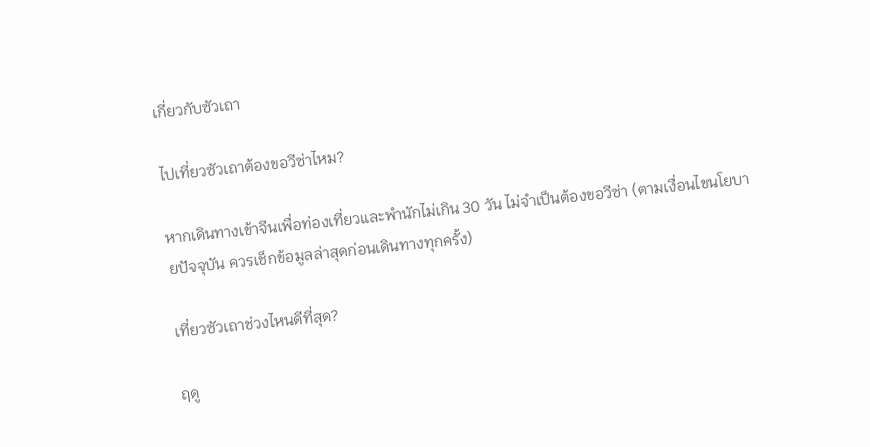เกี่ยวกับซัวเถา

ไปเที่ยวซัวเถาต้องขอวีซ่าไหม?

หากเดินทางเข้าจีนเพื่อท่องเที่ยวและพำนักไม่เกิน 30 วัน ไม่จำเป็นต้องขอวีซ่า (ตามเงื่อนไขนโยบายปัจจุบัน ควรเช็กข้อมูลล่าสุดก่อนเดินทางทุกครั้ง)

เที่ยวซัวเถาช่วงไหนดีที่สุด?

ฤดู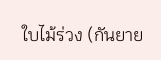ใบไม้ร่วง (กันยาย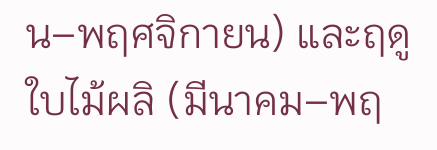น–พฤศจิกายน) และฤดูใบไม้ผลิ (มีนาคม–พฤ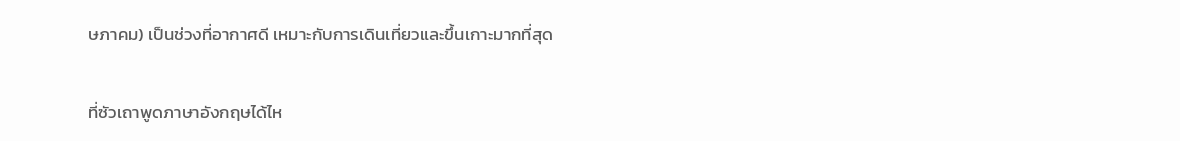ษภาคม) เป็นช่วงที่อากาศดี เหมาะกับการเดินเที่ยวและขึ้นเกาะมากที่สุด

ที่ซัวเถาพูดภาษาอังกฤษได้ไห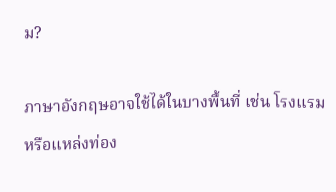ม?

ภาษาอังกฤษอาจใช้ได้ในบางพื้นที่ เช่น โรงแรมหรือแหล่งท่อง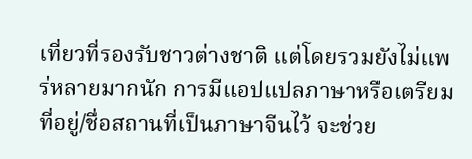เที่ยวที่รองรับชาวต่างชาติ แต่โดยรวมยังไม่แพร่หลายมากนัก การมีแอปแปลภาษาหรือเตรียมที่อยู่/ชื่อสถานที่เป็นภาษาจีนไว้ จะช่วย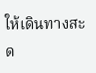ให้เดินทางสะด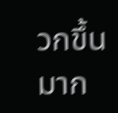วกขึ้นมาก